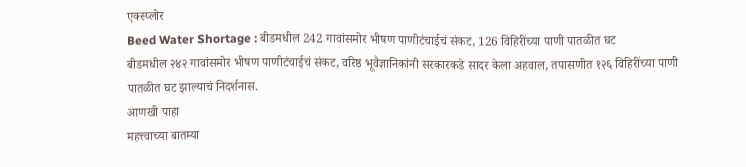एक्स्प्लोर
Beed Water Shortage : बीडमधील 242 गावांसमोर भीषण पाणीटंचाईचं संकट, 126 विहिरींच्या पाणी पातळीत घट
बीडमधील २४२ गावांसमोर भीषण पाणीटंचाईचं संकट, वरिष्ठ भूवैज्ञानिकांनी सरकारकडे सादर केला अहवाल, तपासणीत १२६ विहिरींच्या पाणी पातळीत घट झाल्याचं निदर्शनास.
आणखी पाहा
महत्त्वाच्या बातम्या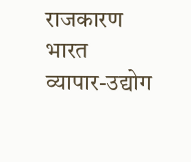राजकारण
भारत
व्यापार-उद्योग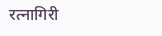रत्नागिरी